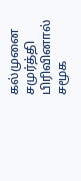கல்முனை சமுர்த்தி பிரிவினால் சமூக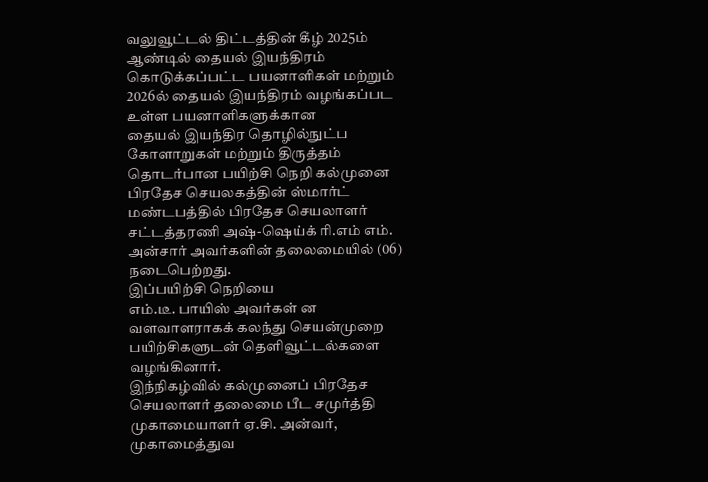வலுவூட்டல் திட்டத்தின் கீழ் 2025ம் ஆண்டில் தையல் இயந்திரம் கொடுக்கப்பட்ட பயனாளிகள் மற்றும் 2026ல் தையல் இயந்திரம் வழங்கப்பட உள்ள பயனாளிகளுக்கான
தையல் இயந்திர தொழில்நுட்ப கோளாறுகள் மற்றும் திருத்தம் தொடர்பான பயிற்சி நெறி கல்முனை பிரதேச செயலகத்தின் ஸ்மார்ட் மண்டபத்தில் பிரதேச செயலாளர்
சட்டத்தரணி அஷ்-ஷெய்க் ரி.எம் எம். அன்சார் அவர்களின் தலைமையில் (06) நடைபெற்றது.
இப்பயிற்சி நெறியை
எம்.டீ. பாயிஸ் அவர்கள் ன வளவாளராகக் கலந்து செயன்முறை பயிற்சிகளுடன் தெளிவூட்டல்களை வழங்கினார்.
இந்நிகழ்வில் கல்முனைப் பிரதேச செயலாளர் தலைமை பீட சமுர்த்தி முகாமையாளர் ஏ.சி. அன்வர், முகாமைத்துவ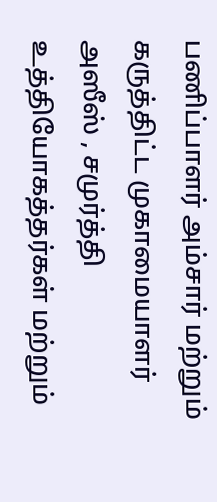பணிப்பாளர் அம்சார் மற்றும் கருத்திட்ட முகாமையாளர் அஸீஸ் , சமுர்த்தி உத்தியோகத்தர்கள் மற்றும்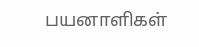பயனாளிகள்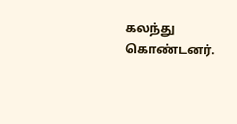கலந்து கொண்டனர்.